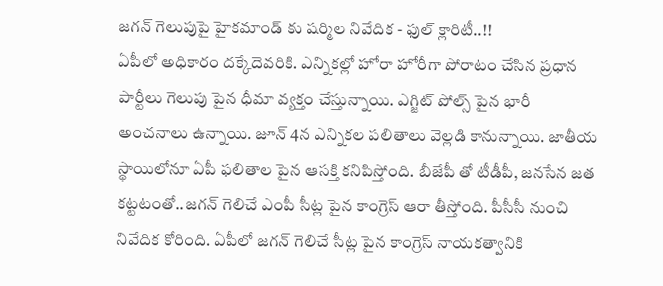జగన్ గెలుపుపై హైకమాండ్ కు షర్మిల నివేదిక - ఫుల్ క్లారిటీ..!!
ఏపీలో అధికారం దక్కేదెవరికి. ఎన్నికల్లో హోరా హోరీగా పోరాటం చేసిన ప్రధాన పార్టీలు గెలుపు పైన ధీమా వ్యక్తం చేస్తున్నాయి. ఎగ్జిట్ పోల్స్ పైన భారీ అంచనాలు ఉన్నాయి. జూన్ 4న ఎన్నికల పలితాలు వెల్లడి కానున్నాయి. జాతీయ స్థాయిలోనూ ఏపీ ఫలితాల పైన ఆసక్తి కనిపిస్తోంది. బీజేపీ తో టీడీపీ, జనసేన జత కట్టటంతో..జగన్ గెలిచే ఎంపీ సీట్ల పైన కాంగ్రెస్ ఆరా తీస్తోంది. పీసీసీ నుంచి నివేదిక కోరింది. ఏపీలో జగన్ గెలిచే సీట్ల పైన కాంగ్రెస్ నాయకత్వానికి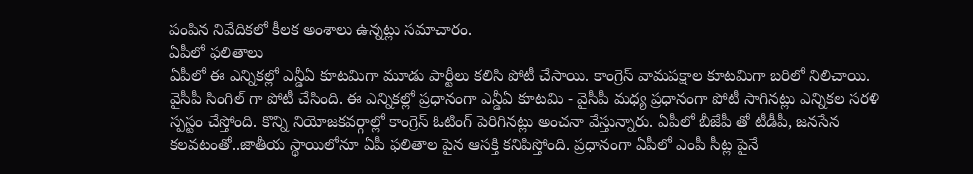పంపిన నివేదికలో కీలక అంశాలు ఉన్నట్లు సమాచారం.
ఏపీలో ఫలితాలు
ఏపీలో ఈ ఎన్నికల్లో ఎన్డీఏ కూటమిగా మూడు పార్టీలు కలిసి పోటీ చేసాయి. కాంగ్రెస్ వామపక్షాల కూటమిగా బరిలో నిలిచాయి. వైసీపీ సింగిల్ గా పోటీ చేసింది. ఈ ఎన్నికల్లో ప్రధానంగా ఎన్డీఏ కూటమి - వైసీపీ మధ్య ప్రధానంగా పోటీ సాగినట్లు ఎన్నికల సరళి స్పస్టం చేస్తోంది. కొన్ని నియోజకవర్గాల్లో కాంగ్రెస్ ఓటింగ్ పెరిగినట్లు అంచనా వేస్తున్నారు. ఏపీలో బీజేపీ తో టీడీపీ, జనసేన కలవటంతో..జాతీయ స్థాయిలోనూ ఏపీ ఫలితాల పైన ఆసక్తి కనిపిస్తోంది. ప్రధానంగా ఏపీలో ఎంపీ సీట్ల పైనే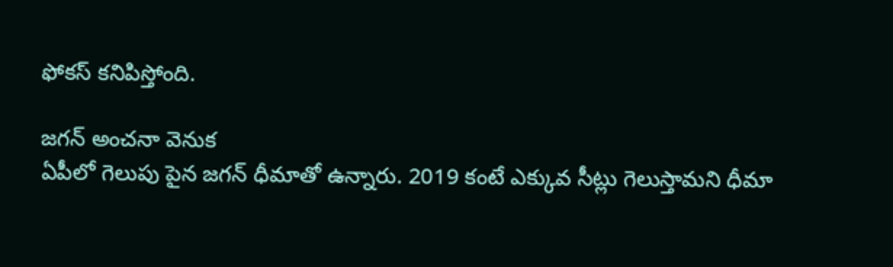ఫోకస్ కనిపిస్తోంది.

జగన్ అంచనా వెనుక
ఏపీలో గెలుపు పైన జగన్ ధీమాతో ఉన్నారు. 2019 కంటే ఎక్కువ సీట్లు గెలుస్తామని ధీమా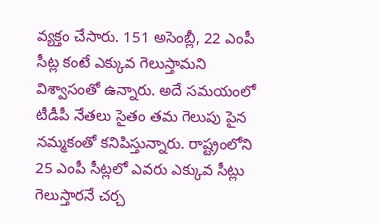వ్యక్తం చేసారు. 151 అసెంబ్లీ, 22 ఎంపీ సీట్ల కంటే ఎక్కువ గెలుస్తామని విశ్వాసంతో ఉన్నారు. అదే సమయంలో టీడీపీ నేతలు సైతం తమ గెలుపు పైన నమ్మకంతో కనిపిస్తున్నారు. రాష్ట్రంలోని 25 ఎంపీ సీట్లలో ఎవరు ఎక్కువ సీట్లు గెలుస్తారనే చర్చ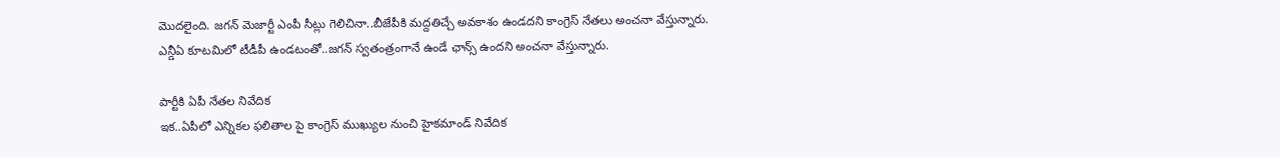మొదలైంది. జగన్ మెజార్టీ ఎంపీ సీట్లు గెలిచినా..బీజేపీకి మద్దతిచ్చే అవకాశం ఉండదని కాంగ్రెస్ నేతలు అంచనా వేస్తున్నారు. ఎన్డీఏ కూటమిలో టీడీపీ ఉండటంతో..జగన్ స్వతంత్రంగానే ఉండే ఛాన్స్ ఉందని అంచనా వేస్తున్నారు.

పార్టీకి ఏపీ నేతల నివేదిక
ఇక..ఏపీలో ఎన్నికల ఫలితాల పై కాంగ్రెస్ ముఖ్యుల నుంచి హైకమాండ్ నివేదిక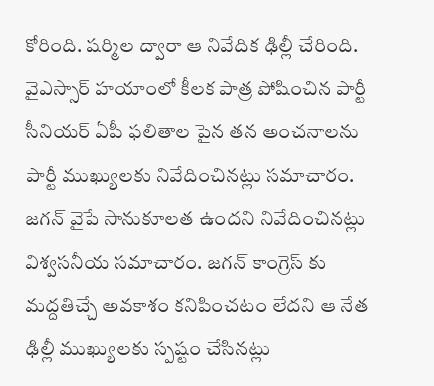కోరింది. షర్మిల ద్వారా ఆ నివేదిక ఢిల్లీ చేరింది. వైఎస్సార్ హయాంలో కీలక పాత్ర పోషించిన పార్టీ సీనియర్ ఏపీ ఫలితాల పైన తన అంచనాలను పార్టీ ముఖ్యులకు నివేదించినట్లు సమాచారం. జగన్ వైపే సానుకూలత ఉందని నివేదించినట్లు విశ్వసనీయ సమాచారం. జగన్ కాంగ్రెస్ కు మద్దతిచ్చే అవకాశం కనిపించటం లేదని ఆ నేత ఢిల్లీ ముఖ్యులకు స్పష్టం చేసినట్లు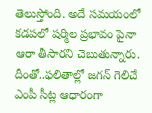తెలుస్తోంది. అదే సమయంలో కడపలో షర్మిల ప్రభావం పైనా ఆరా తీసారని చెబుతున్నారు. దీంతో..ఫలితాల్లో జగన్ గెలిచే ఎంపీ సీట్ల ఆధారంగా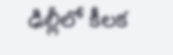ఢిల్లీలో కీలక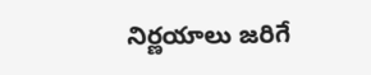నిర్ణయాలు జరిగే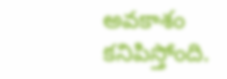అవకాశం కనిపిస్తోంది.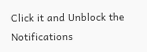Click it and Unblock the Notifications